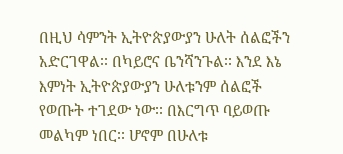በዚህ ሳምንት ኢትዮጵያውያን ሁለት ሰልፎችን አድርገዋል፡፡ በካይሮና ቤንሻንጉል፡፡ እንደ እኔ እምነት ኢትዮጵያውያን ሁለቱንም ሰልፎች የወጡት ተገደው ነው፡፡ በእርግጥ ባይወጡ መልካም ነበር፡፡ ሆኖም በሁለቱ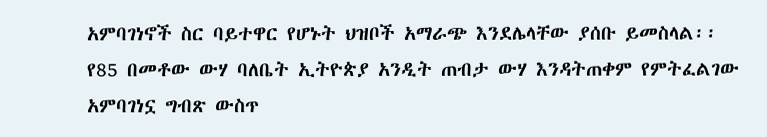አምባገነኖች ስር ባይተዋር የሆኑት ህዝቦች አማራጭ እንደሌላቸው ያሰቡ ይመስላል፡፡ የ85 በመቶው ውሃ ባለቤት ኢትዮጵያ አንዲት ጠብታ ውሃ እንዳትጠቀም የምትፈልገው አምባገነኗ ግብጽ ውስጥ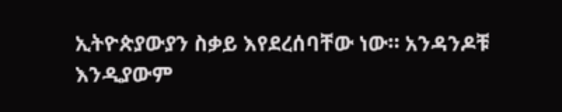ኢትዮጵያውያን ስቃይ እየደረሰባቸው ነው፡፡ አንዳንዶቹ እንዲያውም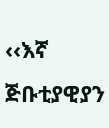‹‹እኛ ጅቡቲያዊያን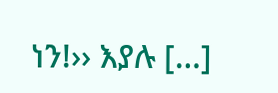ነን!›› እያሉ […]